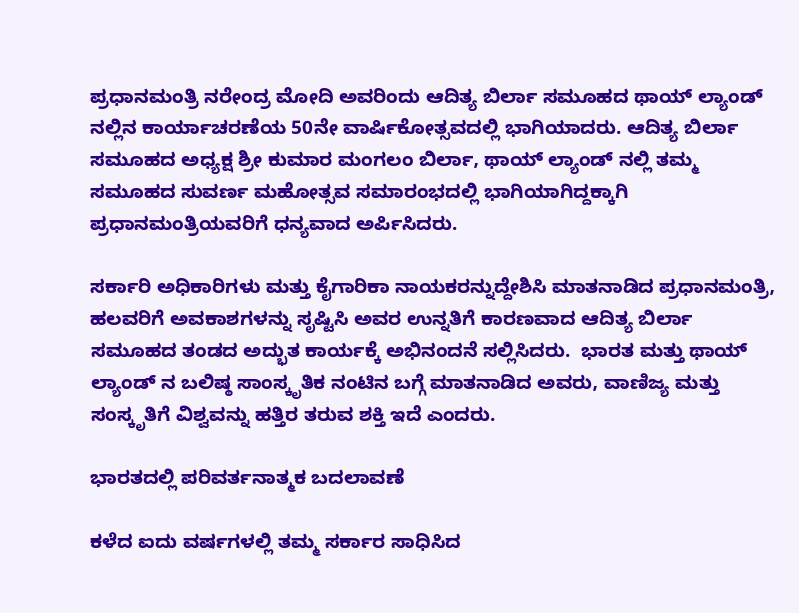ಪ್ರಧಾನಮಂತ್ರಿ ನರೇಂದ್ರ ಮೋದಿ ಅವರಿಂದು ಆದಿತ್ಯ ಬಿರ್ಲಾ ಸಮೂಹದ ಥಾಯ್ ಲ್ಯಾಂಡ್ ನಲ್ಲಿನ ಕಾರ್ಯಾಚರಣೆಯ 50ನೇ ವಾರ್ಷಿಕೋತ್ಸವದಲ್ಲಿ ಭಾಗಿಯಾದರು. ಆದಿತ್ಯ ಬಿರ್ಲಾ ಸಮೂಹದ ಅಧ್ಯಕ್ಷ ಶ್ರೀ ಕುಮಾರ ಮಂಗಲಂ ಬಿರ್ಲಾ, ಥಾಯ್ ಲ್ಯಾಂಡ್ ನಲ್ಲಿ ತಮ್ಮ ಸಮೂಹದ ಸುವರ್ಣ ಮಹೋತ್ಸವ ಸಮಾರಂಭದಲ್ಲಿ ಭಾಗಿಯಾಗಿದ್ದಕ್ಕಾಗಿ ಪ್ರಧಾನಮಂತ್ರಿಯವರಿಗೆ ಧನ್ಯವಾದ ಅರ್ಪಿಸಿದರು.

ಸರ್ಕಾರಿ ಅಧಿಕಾರಿಗಳು ಮತ್ತು ಕೈಗಾರಿಕಾ ನಾಯಕರನ್ನುದ್ದೇಶಿಸಿ ಮಾತನಾಡಿದ ಪ್ರಧಾನಮಂತ್ರಿ, ಹಲವರಿಗೆ ಅವಕಾಶಗಳನ್ನು ಸೃಷ್ಟಿಸಿ ಅವರ ಉನ್ನತಿಗೆ ಕಾರಣವಾದ ಆದಿತ್ಯ ಬಿರ್ಲಾ ಸಮೂಹದ ತಂಡದ ಅದ್ಭುತ ಕಾರ್ಯಕ್ಕೆ ಅಭಿನಂದನೆ ಸಲ್ಲಿಸಿದರು.  ಭಾರತ ಮತ್ತು ಥಾಯ್ ಲ್ಯಾಂಡ್ ನ ಬಲಿಷ್ಠ ಸಾಂಸ್ಕೃತಿಕ ನಂಟಿನ ಬಗ್ಗೆ ಮಾತನಾಡಿದ ಅವರು, ವಾಣಿಜ್ಯ ಮತ್ತು ಸಂಸ್ಕೃತಿಗೆ ವಿಶ್ವವನ್ನು ಹತ್ತಿರ ತರುವ ಶಕ್ತಿ ಇದೆ ಎಂದರು.

ಭಾರತದಲ್ಲಿ ಪರಿವರ್ತನಾತ್ಮಕ ಬದಲಾವಣೆ

ಕಳೆದ ಐದು ವರ್ಷಗಳಲ್ಲಿ ತಮ್ಮ ಸರ್ಕಾರ ಸಾಧಿಸಿದ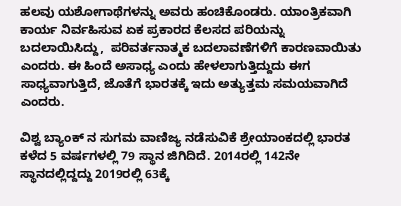ಹಲವು ಯಶೋಗಾಥೆಗಳನ್ನು ಅವರು ಹಂಚಿಕೊಂಡರು. ಯಾಂತ್ರಿಕವಾಗಿ ಕಾರ್ಯ ನಿರ್ವಹಿಸುವ ಏಕ ಪ್ರಕಾರದ ಕೆಲಸದ ಪರಿಯನ್ನು ಬದಲಾಯಿಸಿದ್ದು,  ಪರಿವರ್ತನಾತ್ಮಕ ಬದಲಾವಣೆಗಳಿಗೆ ಕಾರಣವಾಯಿತು ಎಂದರು. ಈ ಹಿಂದೆ ಅಸಾಧ್ಯ ಎಂದು ಹೇಳಲಾಗುತ್ತಿದ್ದುದು ಈಗ ಸಾಧ್ಯವಾಗುತ್ತಿದೆ, ಜೊತೆಗೆ ಭಾರತಕ್ಕೆ ಇದು ಅತ್ಯುತ್ತಮ ಸಮಯವಾಗಿದೆ ಎಂದರು.

ವಿಶ್ವ ಬ್ಯಾಂಕ್ ನ ಸುಗಮ ವಾಣಿಜ್ಯ ನಡೆಸುವಿಕೆ ಶ್ರೇಯಾಂಕದಲ್ಲಿ ಭಾರತ ಕಳೆದ 5 ವರ್ಷಗಳಲ್ಲಿ 79 ಸ್ಥಾನ ಜಿಗಿದಿದೆ. 2014ರಲ್ಲಿ 142ನೇ ಸ್ಥಾನದಲ್ಲಿದ್ದದ್ದು 2019ರಲ್ಲಿ 63ಕ್ಕೆ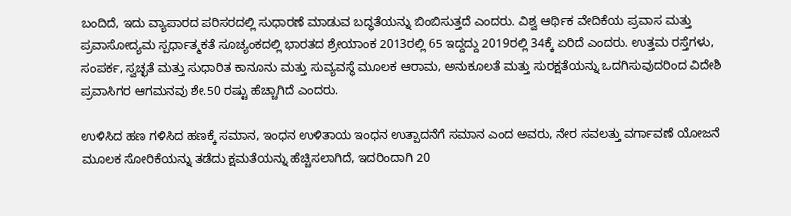ಬಂದಿದೆ, ಇದು ವ್ಯಾಪಾರದ ಪರಿಸರದಲ್ಲಿ ಸುಧಾರಣೆ ಮಾಡುವ ಬದ್ಧತೆಯನ್ನು ಬಿಂಬಿಸುತ್ತದೆ ಎಂದರು. ವಿಶ್ವ ಆರ್ಥಿಕ ವೇದಿಕೆಯ ಪ್ರವಾಸ ಮತ್ತು ಪ್ರವಾಸೋದ್ಯಮ ಸ್ಪರ್ಧಾತ್ಮಕತೆ ಸೂಚ್ಯಂಕದಲ್ಲಿ ಭಾರತದ ಶ್ರೇಯಾಂಕ 2013ರಲ್ಲಿ 65 ಇದ್ದದ್ದು 2019ರಲ್ಲಿ 34ಕ್ಕೆ ಏರಿದೆ ಎಂದರು. ಉತ್ತಮ ರಸ್ತೆಗಳು, ಸಂಪರ್ಕ, ಸ್ವಚ್ಛತೆ ಮತ್ತು ಸುಧಾರಿತ ಕಾನೂನು ಮತ್ತು ಸುವ್ಯವಸ್ಥೆ ಮೂಲಕ ಆರಾಮ, ಅನುಕೂಲತೆ ಮತ್ತು ಸುರಕ್ಷತೆಯನ್ನು ಒದಗಿಸುವುದರಿಂದ ವಿದೇಶಿ ಪ್ರವಾಸಿಗರ ಆಗಮನವು ಶೇ.50 ರಷ್ಟು ಹೆಚ್ಚಾಗಿದೆ ಎಂದರು.

ಉಳಿಸಿದ ಹಣ ಗಳಿಸಿದ ಹಣಕ್ಕೆ ಸಮಾನ, ಇಂಧನ ಉಳಿತಾಯ ಇಂಧನ ಉತ್ಪಾದನೆಗೆ ಸಮಾನ ಎಂದ ಅವರು, ನೇರ ಸವಲತ್ತು ವರ್ಗಾವಣೆ ಯೋಜನೆ ಮೂಲಕ ಸೋರಿಕೆಯನ್ನು ತಡೆದು ಕ್ಷಮತೆಯನ್ನು ಹೆಚ್ಚಿಸಲಾಗಿದೆ, ಇದರಿಂದಾಗಿ 20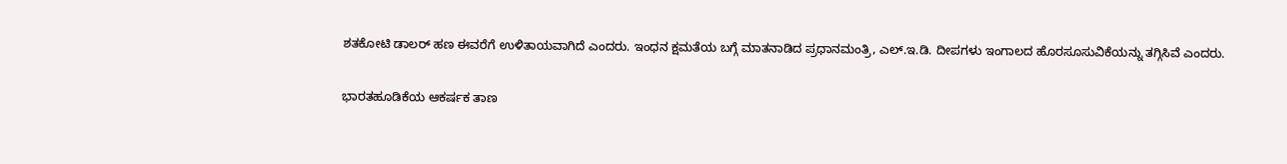ಶತಕೋಟಿ ಡಾಲರ್ ಹಣ ಈವರೆಗೆ ಉಳಿತಾಯವಾಗಿದೆ ಎಂದರು. ಇಂಧನ ಕ್ಷಮತೆಯ ಬಗ್ಗೆ ಮಾತನಾಡಿದ ಪ್ರಧಾನಮಂತ್ರಿ, ಎಲ್.ಇ.ಡಿ. ದೀಪಗಳು ಇಂಗಾಲದ ಹೊರಸೂಸುವಿಕೆಯನ್ನು ತಗ್ಗಿಸಿವೆ ಎಂದರು.

ಭಾರತಹೂಡಿಕೆಯ ಆಕರ್ಷಕ ತಾಣ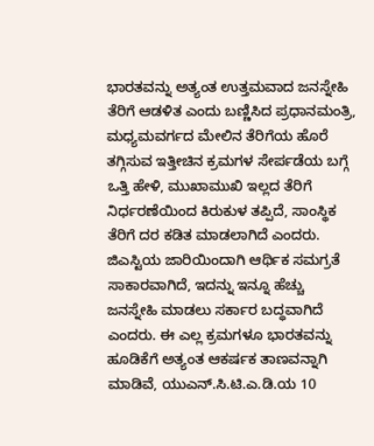ಭಾರತವನ್ನು ಅತ್ಯಂತ ಉತ್ತಮವಾದ ಜನಸ್ನೇಹಿ ತೆರಿಗೆ ಆಡಳಿತ ಎಂದು ಬಣ್ಣಿಸಿದ ಪ್ರಧಾನಮಂತ್ರಿ, ಮಧ್ಯಮವರ್ಗದ ಮೇಲಿನ ತೆರಿಗೆಯ ಹೊರೆ ತಗ್ಗಿಸುವ ಇತ್ತೀಚಿನ ಕ್ರಮಗಳ ಸೇರ್ಪಡೆಯ ಬಗ್ಗೆ ಒತ್ತಿ ಹೇಳಿ, ಮುಖಾಮುಖಿ ಇಲ್ಲದ ತೆರಿಗೆ ನಿರ್ಧರಣೆಯಿಂದ ಕಿರುಕುಳ ತಪ್ಪಿದೆ, ಸಾಂಸ್ಥಿಕ ತೆರಿಗೆ ದರ ಕಡಿತ ಮಾಡಲಾಗಿದೆ ಎಂದರು. ಜಿಎಸ್ಟಿಯ ಜಾರಿಯಿಂದಾಗಿ ಆರ್ಥಿಕ ಸಮಗ್ರತೆ ಸಾಕಾರವಾಗಿದೆ, ಇದನ್ನು ಇನ್ನೂ ಹೆಚ್ಚು ಜನಸ್ನೇಹಿ ಮಾಡಲು ಸರ್ಕಾರ ಬದ್ಧವಾಗಿದೆ ಎಂದರು. ಈ ಎಲ್ಲ ಕ್ರಮಗಳೂ ಭಾರತವನ್ನು ಹೂಡಿಕೆಗೆ ಅತ್ಯಂತ ಆಕರ್ಷಕ ತಾಣವನ್ನಾಗಿ ಮಾಡಿವೆ, ಯುಎನ್.ಸಿ.ಟಿ.ಎ.ಡಿ.ಯ 10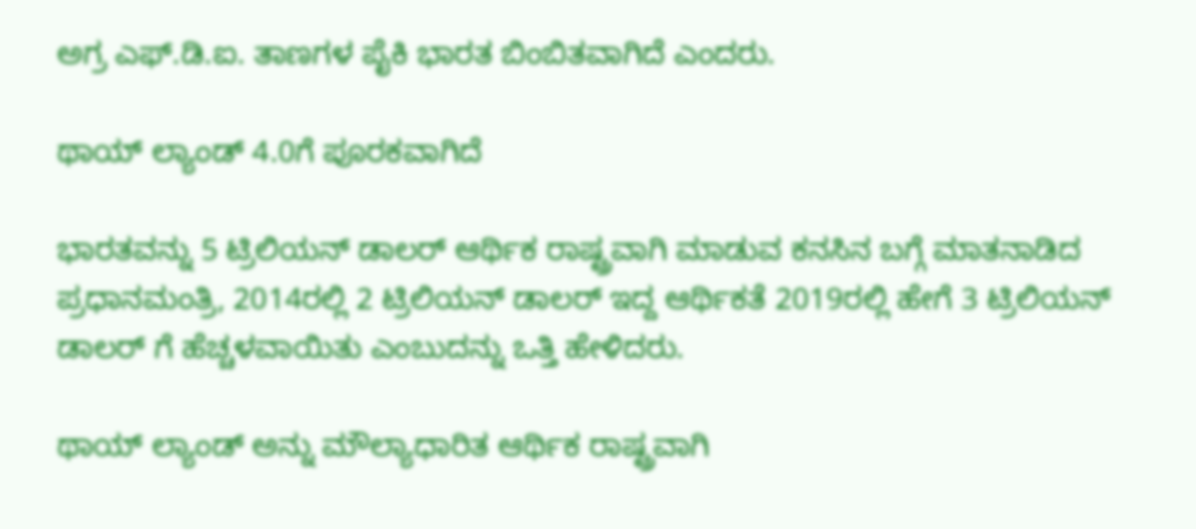ಅಗ್ರ ಎಫ್.ಡಿ.ಐ. ತಾಣಗಳ ಪೈಕಿ ಭಾರತ ಬಿಂಬಿತವಾಗಿದೆ ಎಂದರು.

ಥಾಯ್ ಲ್ಯಾಂಡ್ 4.0ಗೆ ಪೂರಕವಾಗಿದೆ

ಭಾರತವನ್ನು 5 ಟ್ರಿಲಿಯನ್ ಡಾಲರ್ ಆರ್ಥಿಕ ರಾಷ್ಟ್ರವಾಗಿ ಮಾಡುವ ಕನಸಿನ ಬಗ್ಗೆ ಮಾತನಾಡಿದ ಪ್ರಧಾನಮಂತ್ರಿ, 2014ರಲ್ಲಿ 2 ಟ್ರಿಲಿಯನ್ ಡಾಲರ್ ಇದ್ದ ಆರ್ಥಿಕತೆ 2019ರಲ್ಲಿ ಹೇಗೆ 3 ಟ್ರಿಲಿಯನ್ ಡಾಲರ್ ಗೆ ಹೆಚ್ಚಳವಾಯಿತು ಎಂಬುದನ್ನು ಒತ್ತಿ ಹೇಳಿದರು.

ಥಾಯ್ ಲ್ಯಾಂಡ್ ಅನ್ನು ಮೌಲ್ಯಾಧಾರಿತ ಆರ್ಥಿಕ ರಾಷ್ಟ್ರವಾಗಿ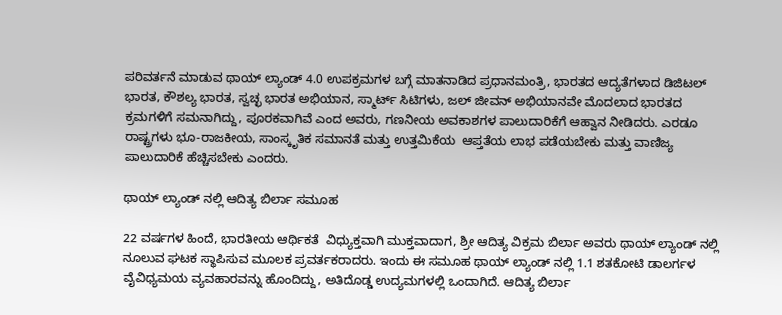ಪರಿವರ್ತನೆ ಮಾಡುವ ಥಾಯ್ ಲ್ಯಾಂಡ್ 4.0 ಉಪಕ್ರಮಗಳ ಬಗ್ಗೆ ಮಾತನಾಡಿದ ಪ್ರಧಾನಮಂತ್ರಿ, ಭಾರತದ ಆದ್ಯತೆಗಳಾದ ಡಿಜಿಟಲ್ ಭಾರತ, ಕೌಶಲ್ಯ ಭಾರತ, ಸ್ವಚ್ಛ ಭಾರತ ಅಭಿಯಾನ, ಸ್ಮಾರ್ಟ್ ಸಿಟಿಗಳು, ಜಲ್ ಜೀವನ್ ಅಭಿಯಾನವೇ ಮೊದಲಾದ ಭಾರತದ ಕ್ರಮಗಳಿಗೆ ಸಮನಾಗಿದ್ದು, ಪೂರಕವಾಗಿವೆ ಎಂದ ಅವರು, ಗಣನೀಯ ಅವಕಾಶಗಳ ಪಾಲುದಾರಿಕೆಗೆ ಆಹ್ವಾನ ನೀಡಿದರು. ಎರಡೂ ರಾಷ್ಟ್ರಗಳು ಭೂ-ರಾಜಕೀಯ, ಸಾಂಸ್ಕೃತಿಕ ಸಮಾನತೆ ಮತ್ತು ಉತ್ತಮಿಕೆಯ  ಆಪ್ತತೆಯ ಲಾಭ ಪಡೆಯಬೇಕು ಮತ್ತು ವಾಣಿಜ್ಯ ಪಾಲುದಾರಿಕೆ ಹೆಚ್ಚಿಸಬೇಕು ಎಂದರು.

ಥಾಯ್ ಲ್ಯಾಂಡ್ ನಲ್ಲಿ ಆದಿತ್ಯ ಬಿರ್ಲಾ ಸಮೂಹ

22 ವರ್ಷಗಳ ಹಿಂದೆ, ಭಾರತೀಯ ಆರ್ಥಿಕತೆ  ವಿಧ್ಯುಕ್ತವಾಗಿ ಮುಕ್ತವಾದಾಗ, ಶ್ರೀ ಆದಿತ್ಯ ವಿಕ್ರಮ ಬಿರ್ಲಾ ಅವರು ಥಾಯ್ ಲ್ಯಾಂಡ್ ನಲ್ಲಿ ನೂಲುವ ಘಟಕ ಸ್ಥಾಪಿಸುವ ಮೂಲಕ ಪ್ರವರ್ತಕರಾದರು. ಇಂದು ಈ ಸಮೂಹ ಥಾಯ್ ಲ್ಯಾಂಡ್ ನಲ್ಲಿ 1.1 ಶತಕೋಟಿ ಡಾಲರ್ಗಳ ವೈವಿಧ್ಯಮಯ ವ್ಯವಹಾರವನ್ನು ಹೊಂದಿದ್ದು, ಅತಿದೊಡ್ಡ ಉದ್ಯಮಗಳಲ್ಲಿ ಒಂದಾಗಿದೆ. ಆದಿತ್ಯ ಬಿರ್ಲಾ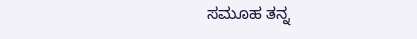ಸಮೂಹ ತನ್ನ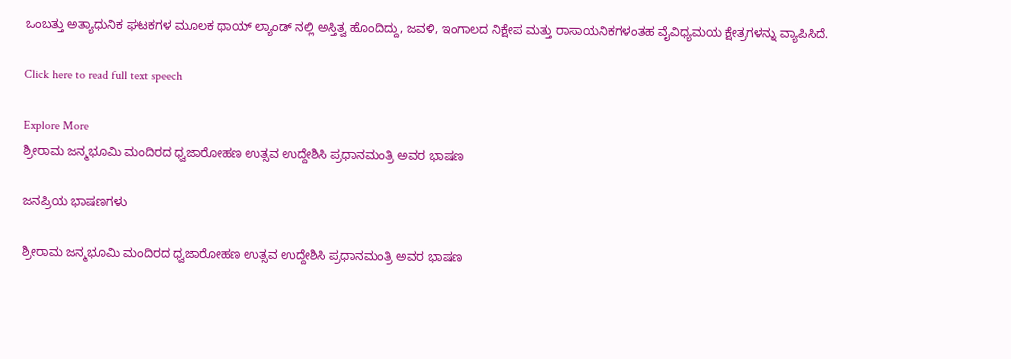ಒಂಬತ್ತು ಅತ್ಯಾಧುನಿಕ ಘಟಕಗಳ ಮೂಲಕ ಥಾಯ್ ಲ್ಯಾಂಡ್ ನಲ್ಲಿ ಅಸ್ತಿತ್ವ ಹೊಂದಿದ್ದು, ಜವಳಿ, ಇಂಗಾಲದ ನಿಕ್ಷೇಪ ಮತ್ತು ರಾಸಾಯನಿಕಗಳಂತಹ ವೈವಿಧ್ಯಮಯ ಕ್ಷೇತ್ರಗಳನ್ನು ವ್ಯಾಪಿಸಿದೆ.

Click here to read full text speech

Explore More
ಶ್ರೀರಾಮ ಜನ್ಮಭೂಮಿ ಮಂದಿರದ ಧ್ವಜಾರೋಹಣ ಉತ್ಸವ ಉದ್ದೇಶಿಸಿ ಪ್ರಧಾನಮಂತ್ರಿ ಅವರ ಭಾಷಣ

ಜನಪ್ರಿಯ ಭಾಷಣಗಳು

ಶ್ರೀರಾಮ ಜನ್ಮಭೂಮಿ ಮಂದಿರದ ಧ್ವಜಾರೋಹಣ ಉತ್ಸವ ಉದ್ದೇಶಿಸಿ ಪ್ರಧಾನಮಂತ್ರಿ ಅವರ ಭಾಷಣ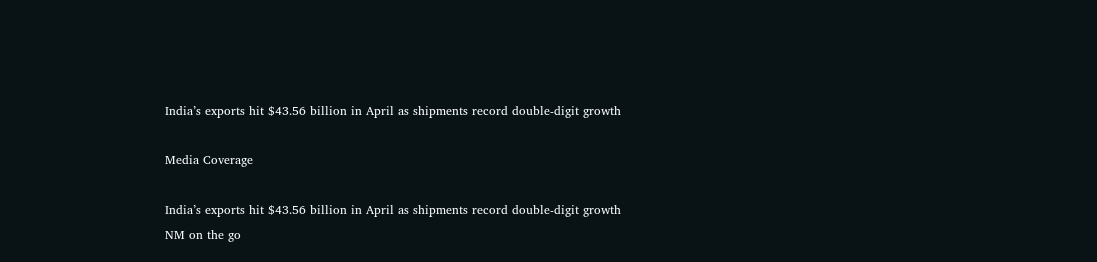India’s exports hit $43.56 billion in April as shipments record double-digit growth

Media Coverage

India’s exports hit $43.56 billion in April as shipments record double-digit growth
NM on the go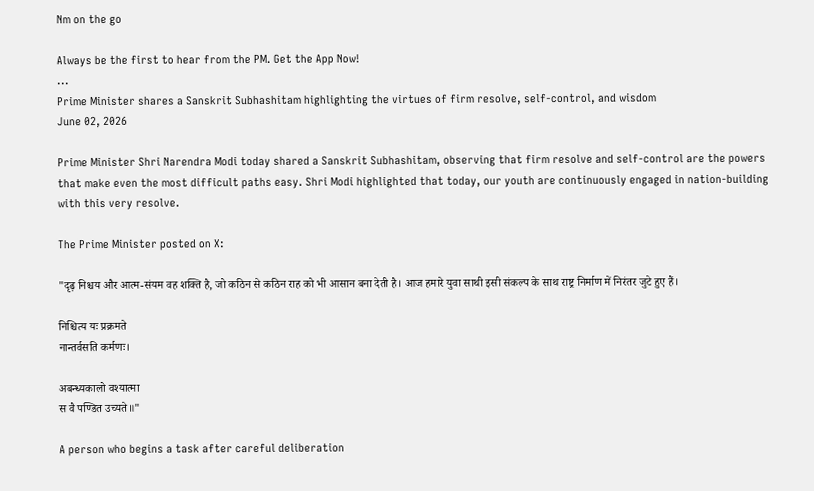Nm on the go

Always be the first to hear from the PM. Get the App Now!
...
Prime Minister shares a Sanskrit Subhashitam highlighting the virtues of firm resolve, self-control, and wisdom
June 02, 2026

Prime Minister Shri Narendra Modi today shared a Sanskrit Subhashitam, observing that firm resolve and self-control are the powers that make even the most difficult paths easy. Shri Modi highlighted that today, our youth are continuously engaged in nation-building with this very resolve.

The Prime Minister posted on X:

"दृढ़ निश्चय और आत्म-संयम वह शक्ति है, जो कठिन से कठिन राह को भी आसान बना देती है। आज हमारे युवा साथी इसी संकल्प के साथ राष्ट्र निर्माण में निरंतर जुटे हुए हैं।

निश्चित्य यः प्रक्रमते
नान्तर्वसति कर्मणः।

अबन्ध्यकालो वश्यात्मा
स वै पण्डित उच्यते॥"

A person who begins a task after careful deliberation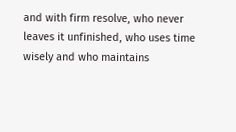and with firm resolve, who never leaves it unfinished, who uses time wisely and who maintains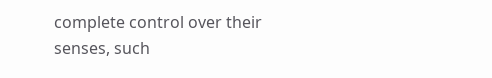complete control over their senses, such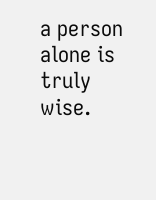a person alone is truly wise.